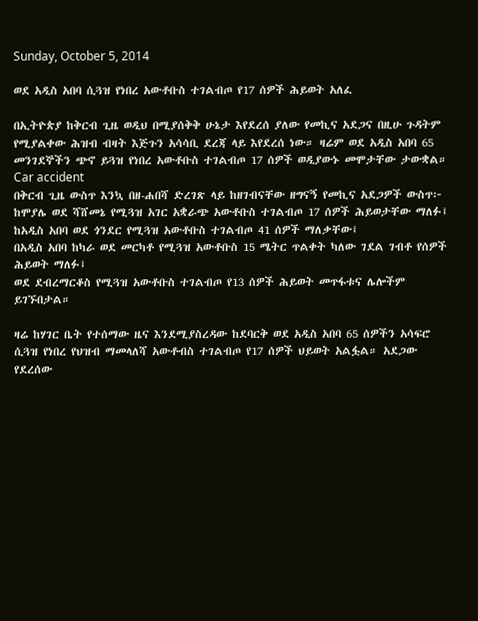Sunday, October 5, 2014

ወደ አዲስ አበባ ሲጓዝ የነበረ አውቶቡስ ተገልብጦ የ17 ሰዎች ሕይወት አለፈ

በኢትዮጵያ ከቅርብ ጊዜ ወዲህ በሚያሰቅቅ ሁኔታ እየደረሰ ያለው የመኪና አደጋና በዚሁ ጉዳትም የሚያልቀው ሕዝብ ብዛት እጅጉን አሳሳቢ ደረጃ ላይ እየደረሰ ነው። ዛሬም ወደ አዲስ አበባ 65 መንገደኞችን ጭኖ ይጓዝ የነበረ አውቶቡስ ተገልብጦ 17 ሰዎች ወዲያውኑ መሞታቸው ታውቋል።
Car accident
በቅርብ ጊዜ ውስጥ እንኳ በዘ-ሐበሻ ድረገጽ ላይ ከዘገብናቸው ዘግናኝ የመኪና አደጋዎች ውስጥ፦
ከሞያሌ ወደ ሻሸመኔ የሚጓዝ አገር አቋራጭ አውቶቡስ ተገልብጦ 17 ሰዎች ሕይወታቸው ማለፉ፤
ከአዲስ አበባ ወደ ጎንደር የሚጓዝ አውቶቡስ ተገልብጦ 41 ሰዎች ማለቃቸው፤
በአዲስ አበባ ከካራ ወደ መርካቶ የሚጓዝ አውቶቡስ 15 ሜትር ጥልቀት ካለው ገደል ገብቶ የሰዎች ሕይወት ማለፉ፤
ወደ ደብረማርቆስ የሚጓዝ አውቶቡስ ተገልብጦ የ13 ሰዎች ሕይወት መጥፋቱና ሌሎችም ይገኙበታል።

ዛሬ ከሃገር ቤት የተሰማው ዜና እንደሚያስረዳው ከደባርቅ ወደ አዲስ አበባ 65 ሰዎችን አሳፍሮ ሲጓዝ የነበረ የህዝብ ማመላለሻ አውቶብስ ተገልብጦ የ17 ሰዎች ህይወት አልፏል። አደጋው የደረሰው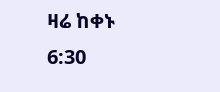ዛሬ ከቀኑ 6:30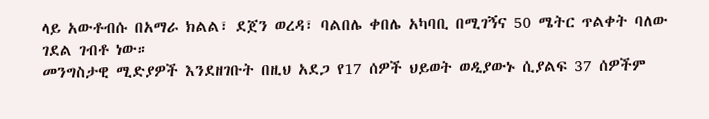ላይ አውቶብሱ በአማራ ክልል፣ ደጀን ወረዳ፣ ባልበሌ ቀበሌ አካባቢ በሚገኝና 50 ሜትር ጥልቀት ባለው ገደል ገብቶ ነው።
መንግስታዊ ሚድያዎች እንደዘገቡት በዚህ አደጋ የ17 ሰዎች ህይወት ወዲያውኑ ሲያልፍ 37 ሰዎችም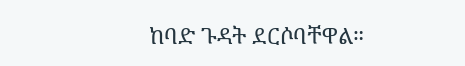ከባድ ጉዳት ደርሶባቸዋል።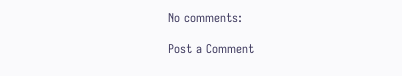No comments:

Post a Comment